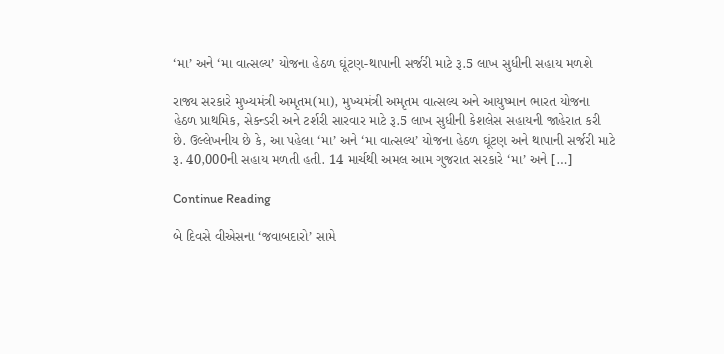‘મા’ અને ‘મા વાત્સલ્ય’ યોજના હેઠળ ઘૂંટણ-થાપાની સર્જરી માટે રૂ.5 લાખ સુધીની સહાય મળશે

રાજ્ય સરકારે મુખ્યમંત્રી અમૃતમ(મા), મુખ્યમંત્રી અમૃતમ વાત્સલ્ય અને આયુષ્માન ભારત યોજના હેઠળ પ્રાથમિક, સેકન્ડરી અને ટર્શરી સારવાર માટે રૂ.5 લાખ સુધીની કેશલેસ સહાયની જાહેરાત કરી છે. ઉલ્લેખનીય છે કે, આ પહેલા ‘મા’ અને ‘મા વાત્સલ્ય’ યોજના હેઠળ ઘૂંટણ અને થાપાની સર્જરી માટે રૂ. 40,000ની સહાય મળતી હતી. 14 માર્ચથી અમલ આમ ગુજરાત સરકારે ‘મા’ અને […]

Continue Reading

બે દિવસે વીએસના ‘જવાબદારો’ સામે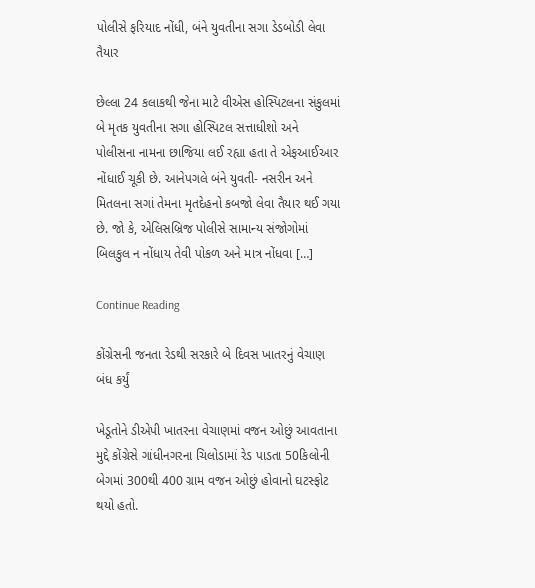પોલીસે ફરિયાદ નોંધી, બંને યુવતીના સગા ડેડબોડી લેવા તૈયાર

છેલ્લા 24 કલાકથી જેના માટે વીએસ હોસ્પિટલના સંકુલમાં બે મૃતક યુવતીના સગા હોસ્પિટલ સત્તાધીશો અને પોલીસના નામના છાજિયા લઈ રહ્યા હતા તે એફઆઈઆર નોંધાઈ ચૂકી છે. આનેપગલે બંને યુવતી- નસરીન અને મિતલના સગાં તેમના મૃતદેહનો કબજો લેવા તૈયાર થઈ ગયા છે. જો કે, એલિસબ્રિજ પોલીસે સામાન્ય સંજોગોમાં બિલકુલ ન નોંધાય તેવી પોકળ અને માત્ર નોંધવા […]

Continue Reading

કોંગ્રેસની જનતા રેડથી સરકારે બે દિવસ ખાતરનું વેચાણ બંધ કર્યું

ખેડૂતોને ડીએપી ખાતરના વેચાણમાં વજન ઓછું આવતાના મુદ્દે કોંગ્રેસે ગાંધીનગરના ચિલોડામાં રેડ પાડતા 50કિલોની બેગમાં 300થી 400 ગ્રામ વજન ઓછું હોવાનો ઘટસ્ફોટ થયો હતો.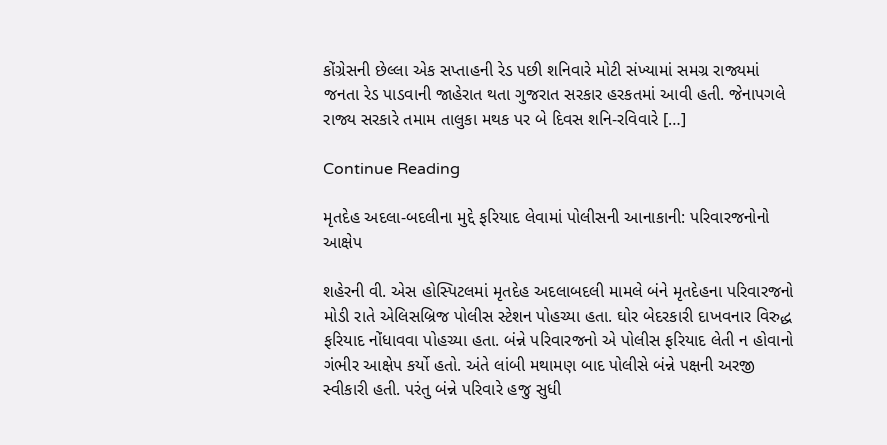કોંગ્રેસની છેલ્લા એક સપ્તાહની રેડ પછી શનિવારે મોટી સંખ્યામાં સમગ્ર રાજ્યમાં જનતા રેડ પાડવાની જાહેરાત થતા ગુજરાત સરકાર હરકતમાં આવી હતી. જેનાપગલે રાજ્ય સરકારે તમામ તાલુકા મથક પર બે દિવસ શનિ-રવિવારે […]

Continue Reading

મૃતદેહ અદલા-બદલીના મુદ્દે ફરિયાદ લેવામાં પોલીસની આનાકાની: પરિવારજનોનો આક્ષેપ

શહેરની વી. એસ હોસ્પિટલમાં મૃતદેહ અદલાબદલી મામલે બંને મૃતદેહના પરિવારજનો મોડી રાતે એલિસબ્રિજ પોલીસ સ્ટેશન પોહચ્યા હતા. ઘોર બેદરકારી દાખવનાર વિરુદ્ધ ફરિયાદ નોંધાવવા પોહચ્યા હતા. બંન્ને પરિવારજનો એ પોલીસ ફરિયાદ લેતી ન હોવાનો ગંભીર આક્ષેપ કર્યો હતો. અંતે લાંબી મથામણ બાદ પોલીસે બંન્ને પક્ષની અરજી સ્વીકારી હતી. પરંતુ બંન્ને પરિવારે હજુ સુધી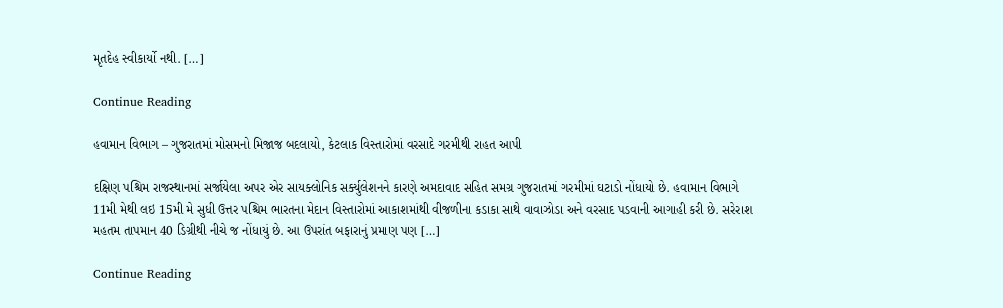મૃતદેહ સ્વીકાર્યો નથી. […]

Continue Reading

હવામાન વિભાગ – ગુજરાતમાં મોસમનો મિજાજ બદલાયો, કેટલાક વિસ્તારોમાં વરસાદે ગરમીથી રાહત આપી

દક્ષિણ પશ્ચિમ રાજસ્થાનમાં સર્જાયેલા અપર એર સાયક્લોનિક સર્ક્યુલેશનને કારણે અમદાવાદ સહિત સમગ્ર ગુજરાતમાં ગરમીમાં ઘટાડો નોંધાયો છે. હવામાન વિભાગે 11મી મેથી લઇ 15મી મે સુધી ઉત્તર પશ્ચિમ ભારતના મેદાન વિસ્તારોમાં આકાશમાંથી વીજળીના કડાકા સાથે વાવાઝોડા અને વરસાદ પડવાની આગાહી કરી છે. સરેરાશ મહતમ તાપમાન 40 ડિગ્રીથી નીચે જ નોંધાયું છે. આ ઉપરાંત બફારાનું પ્રમાણ પણ […]

Continue Reading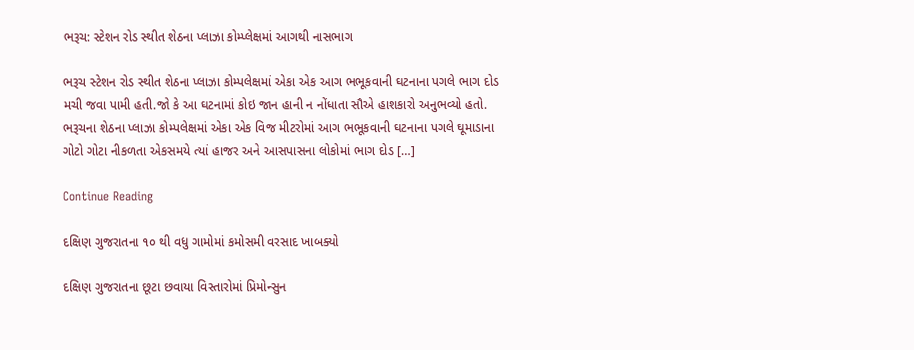ભરૂચ: સ્ટેશન રોડ સ્થીત શેઠના પ્લાઝા કોમ્પ્લેક્ષમાં આગથી નાસભાગ

ભરૂચ સ્ટેશન રોડ સ્થીત શેઠના પ્લાઝા કોમ્પલેક્ષમાં એકા એક આગ ભભૂકવાની ઘટનાના પગલે ભાગ દોડ મચી જવા પામી હતી.જો કે આ ઘટનામાં કોઇ જાન હાની ન નોંધાતા સૌએ હાશકારો અનુભવ્યો હતો. ભરૂચના શેઠના પ્લાઝા કોમ્પલેક્ષમાં એકા એક વિજ મીટરોમાં આગ ભભૂકવાની ઘટનાના પગલે ઘૂમાડાના ગોટો ગોટા નીકળતા એકસમયે ત્યાં હાજર અને આસપાસના લોકોમાં ભાગ દોડ […]

Continue Reading

દક્ષિણ ગુજરાતના ૧૦ થી વધુ ગામોમાં કમોસમી વરસાદ ખાબક્યો

દક્ષિણ ગુજરાતના છૂટા છવાયા વિસ્તારોમાં પ્રિમોન્સુન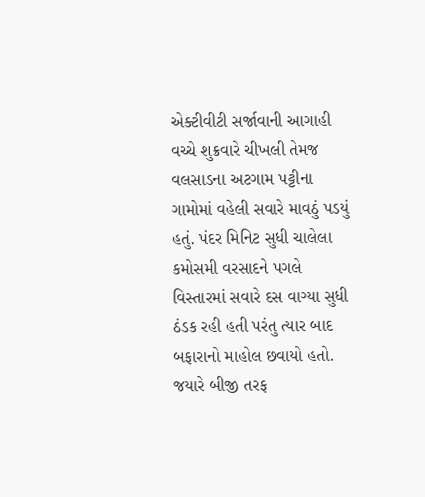એક્ટીવીટી સર્જાવાની આગાહી વચ્ચે શુક્રવારે ચીખલી તેમજ વલસાડના અટગામ પટ્ટીના ગામોમાં વહેલી સવારે માવઠું પડયું હતું. પંદર મિનિટ સુધી ચાલેલા કમોસમી વરસાદને પગલે વિસ્તારમાં સવારે દસ વાગ્યા સુધી ઠંડક રહી હતી પરંતુ ત્યાર બાદ બફારાનો માહોલ છવાયો હતો. જયારે બીજી તરફ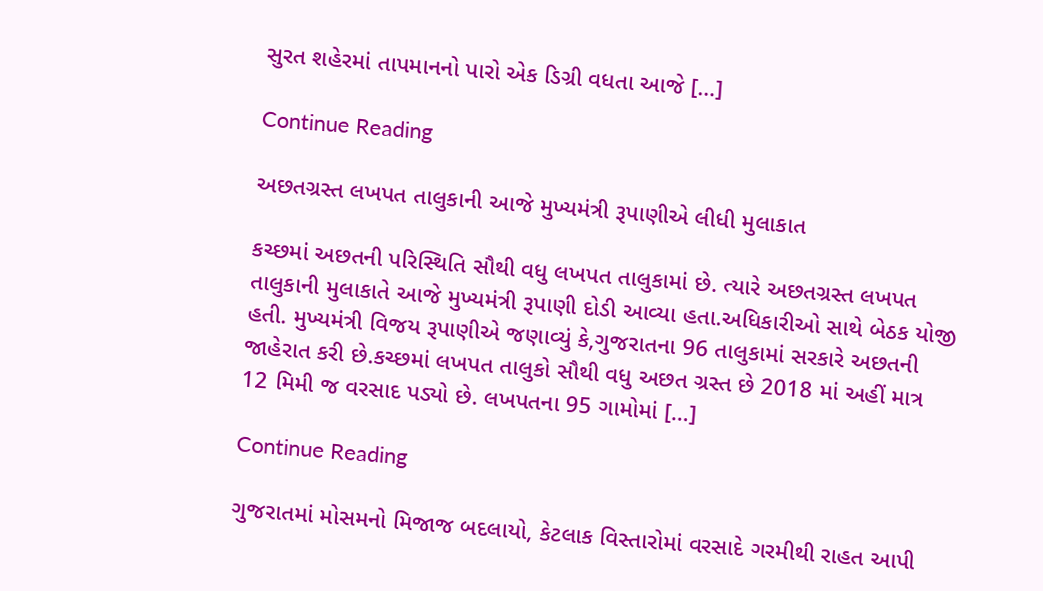સુરત શહેરમાં તાપમાનનો પારો એક ડિગ્રી વધતા આજે […]

Continue Reading

અછતગ્રસ્ત લખપત તાલુકાની આજે મુખ્યમંત્રી રૂપાણીએ લીધી મુલાકાત

કચ્છમાં અછતની પરિસ્થિતિ સૌથી વધુ લખપત તાલુકામાં છે. ત્યારે અછતગ્રસ્ત લખપત તાલુકાની મુલાકાતે આજે મુખ્યમંત્રી રૂપાણી દોડી આવ્યા હતા.અધિકારીઓ સાથે બેઠક યોજી હતી. મુખ્યમંત્રી વિજય રૂપાણીએ જણાવ્યું કે,ગુજરાતના 96 તાલુકામાં સરકારે અછતની જાહેરાત કરી છે.કચ્છમાં લખપત તાલુકો સૌથી વધુ અછત ગ્રસ્ત છે 2018 માં અહીં માત્ર 12 મિમી જ વરસાદ પડ્યો છે. લખપતના 95 ગામોમાં […]

Continue Reading

ગુજરાતમાં મોસમનો મિજાજ બદલાયો, કેટલાક વિસ્તારોમાં વરસાદે ગરમીથી રાહત આપી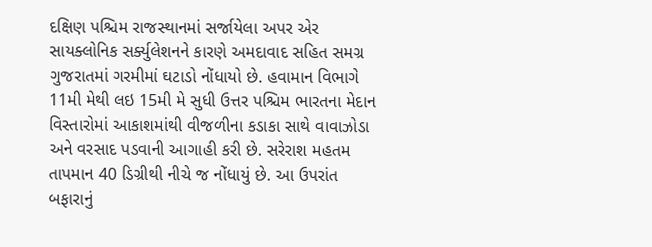દક્ષિણ પશ્ચિમ રાજસ્થાનમાં સર્જાયેલા અપર એર સાયક્લોનિક સર્ક્યુલેશનને કારણે અમદાવાદ સહિત સમગ્ર ગુજરાતમાં ગરમીમાં ઘટાડો નોંધાયો છે. હવામાન વિભાગે 11મી મેથી લઇ 15મી મે સુધી ઉત્તર પશ્ચિમ ભારતના મેદાન વિસ્તારોમાં આકાશમાંથી વીજળીના કડાકા સાથે વાવાઝોડા અને વરસાદ પડવાની આગાહી કરી છે. સરેરાશ મહતમ તાપમાન 40 ડિગ્રીથી નીચે જ નોંધાયું છે. આ ઉપરાંત બફારાનું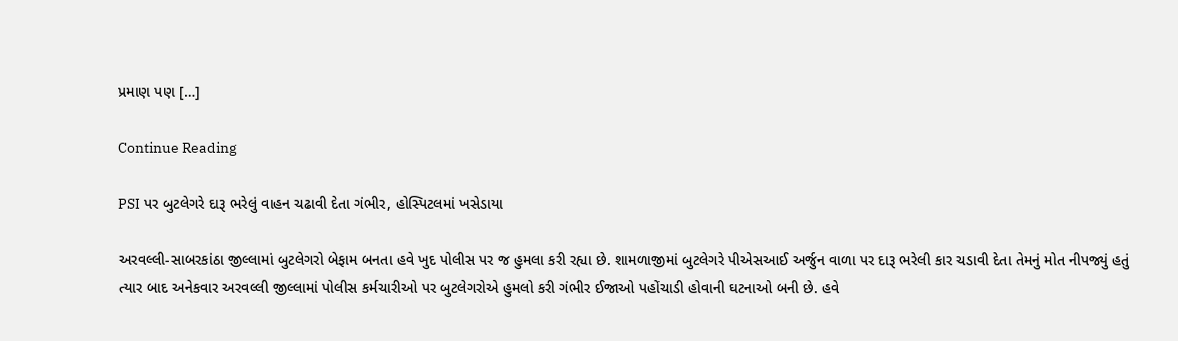પ્રમાણ પણ […]

Continue Reading

PSI પર બુટલેગરે દારૂ ભરેલું વાહન ચઢાવી દેતા ગંભીર, હોસ્પિટલમાં ખસેડાયા

અરવલ્લી-સાબરકાંઠા જીલ્લામાં બુટલેગરો બેફામ બનતા હવે ખુદ પોલીસ પર જ હુમલા કરી રહ્યા છે. શામળાજીમાં બુટલેગરે પીએસઆઈ અર્જુન વાળા પર દારૂ ભરેલી કાર ચડાવી દેતા તેમનું મોત નીપજ્યું હતું ત્યાર બાદ અનેકવાર અરવલ્લી જીલ્લામાં પોલીસ કર્મચારીઓ પર બુટલેગરોએ હુમલો કરી ગંભીર ઈજાઓ પહોંચાડી હોવાની ઘટનાઓ બની છે. હવે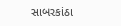સાબરકાંઠા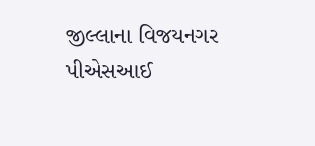જીલ્લાના વિજયનગર પીએસઆઈ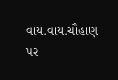વાય.વાય.ચૌહાણ પર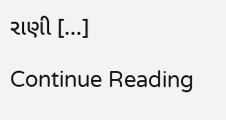રાણી […]

Continue Reading